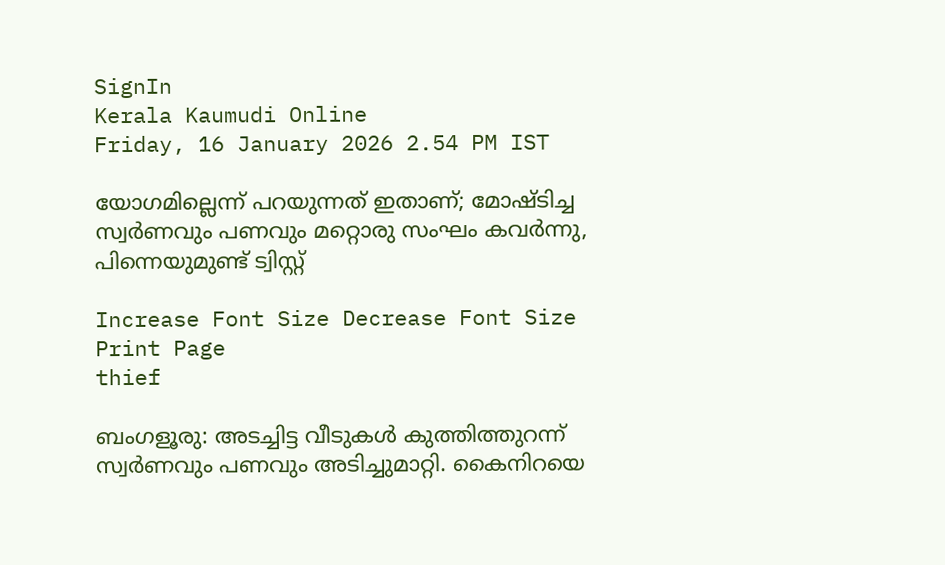SignIn
Kerala Kaumudi Online
Friday, 16 January 2026 2.54 PM IST

യോഗമില്ലെന്ന് പറയുന്നത് ഇതാണ്; മോഷ്ടിച്ച സ്വർണവും പണവും മറ്റൊരു സംഘം കവർന്നു, പിന്നെയുമുണ്ട് ട്വിസ്റ്റ്

Increase Font Size Decrease Font Size Print Page
thief

ബംഗളൂരു: അടച്ചിട്ട വീടുകൾ കുത്തിത്തുറന്ന് സ്വർണവും പണവും അടിച്ചുമാറ്റി. കൈനിറയെ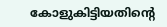കോളുകിട്ടിയതിന്റെ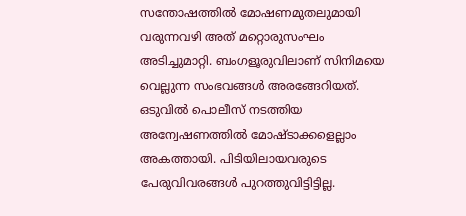സന്തോഷത്തിൽ മോഷണമുതലുമായി വരുന്നവഴി അത് മറ്റൊരുസംഘം അടിച്ചുമാറ്റി. ബംഗളൂരുവിലാണ് സിനിമയെ വെല്ലുന്ന സംഭവങ്ങൾ അരങ്ങേറിയത്. ഒടുവിൽ പൊലീസ് നടത്തിയ അന്വേഷണത്തിൽ മോഷ്ടാക്കളെല്ലാം അകത്തായി. പിടിയിലായവരുടെ പേരുവിവരങ്ങൾ പുറത്തുവിട്ടിട്ടില്ല.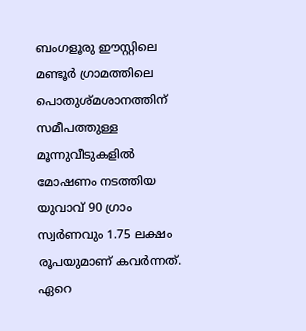ബംഗളൂരു ഈസ്റ്റിലെ മണ്ടൂർ ഗ്രാമത്തിലെ പൊതുശ്മശാനത്തിന് സമീപത്തുള്ള മൂന്നുവീടുകളിൽ മോഷണം നടത്തിയ യുവാവ് 90 ഗ്രാം സ്വർണവും 1.75 ലക്ഷം രൂപയുമാണ് കവർന്നത്. ഏറെ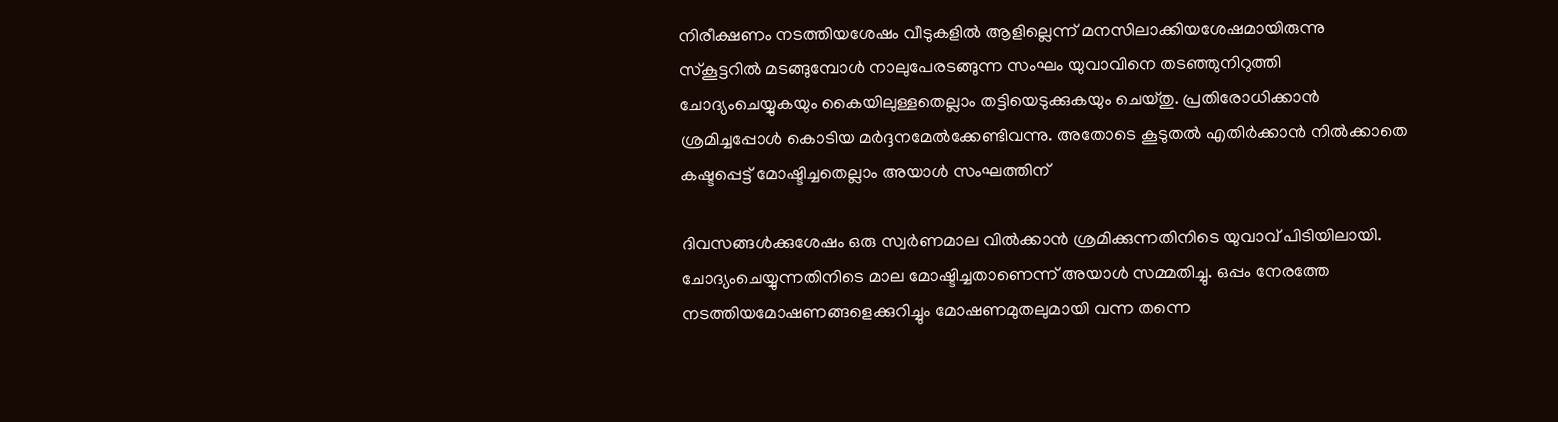നിരീക്ഷണം നടത്തിയശേഷം വീടുകളിൽ ആളില്ലെന്ന് മനസിലാക്കിയശേഷമായിരുന്നു സ്കൂട്ടറിൽ മടങ്ങുമ്പോൾ നാലുപേരടങ്ങുന്ന സംഘം യുവാവിനെ തടഞ്ഞുനിറുത്തി ചോദ്യംചെയ്യുകയും കൈയിലുള്ളതെല്ലാം തട്ടിയെടുക്കുകയും ചെയ്തു. പ്രതിരോധിക്കാൻ ശ്രമിച്ചപ്പോൾ കൊടിയ മർദ്ദനമേൽക്കേണ്ടിവന്നു. അതോടെ കൂടുതൽ എതിർക്കാൻ നിൽക്കാതെ കഷ്ടപ്പെട്ട് മോഷ്ടിച്ചതെല്ലാം അയാൾ സംഘത്തിന്

ദിവസങ്ങൾക്കുശേഷം ഒരു സ്വർണമാല വിൽക്കാൻ ശ്രമിക്കുന്നതിനിടെ യുവാവ് പിടിയിലായി. ചോദ്യംചെയ്യുന്നതിനിടെ മാല മോഷ്ടിച്ചതാണെന്ന് അയാൾ സമ്മതിച്ചു. ഒപ്പം നേരത്തേ നടത്തിയമോഷണങ്ങളെക്കുറിച്ചും മോഷണമുതലുമായി വന്ന തന്നെ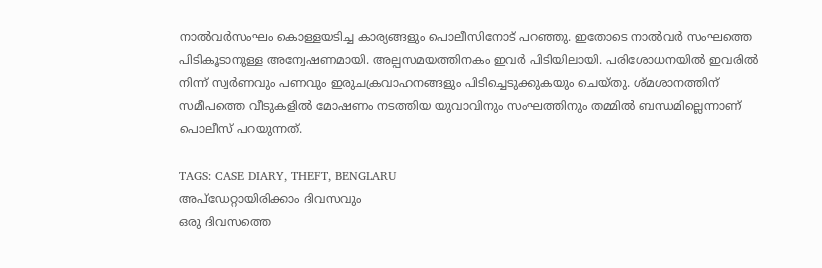നാൽവർസംഘം കൊള്ളയടിച്ച കാര്യങ്ങളും പൊലീസിനോട് പറഞ്ഞു. ഇതോടെ നാൽവർ സംഘത്തെ പിടികൂടാനുള്ള അന്വേഷണമായി. അല്പസമയത്തിനകം ഇവർ പിടിയിലായി. പരിശോധനയിൽ ഇവരിൽ നിന്ന് സ്വർണവും പണവും ഇരുചക്രവാഹനങ്ങളും പിടിച്ചെടുക്കുകയും ചെയ്തു. ശ്മശാനത്തിന് സമീപത്തെ വീടുകളിൽ മോഷണം നടത്തിയ യുവാവിനും സംഘത്തിനും തമ്മിൽ ബന്ധമില്ലെന്നാണ് പൊലീസ് പറയുന്നത്.

TAGS: CASE DIARY, THEFT, BENGLARU
അപ്ഡേറ്റായിരിക്കാം ദിവസവും
ഒരു ദിവസത്തെ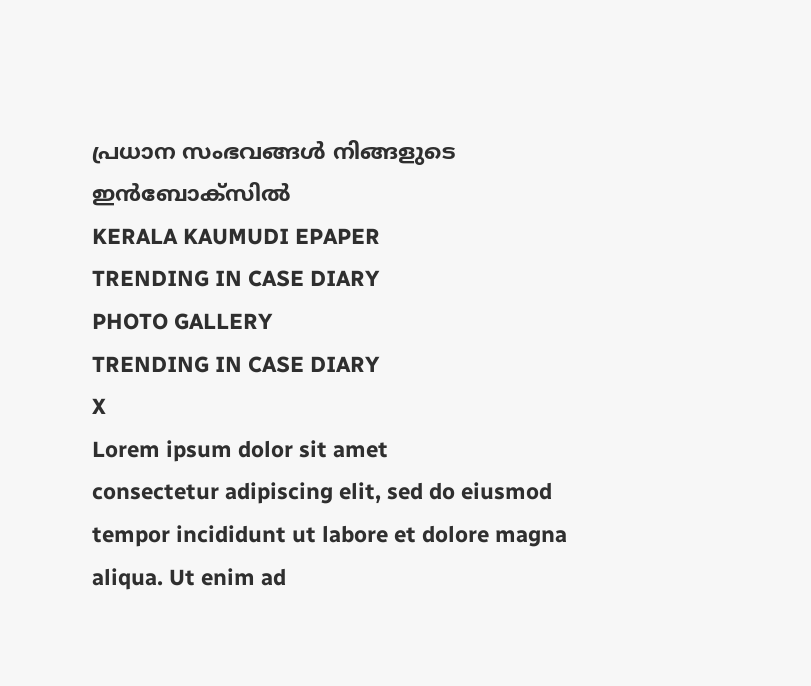പ്രധാന സംഭവങ്ങൾ നിങ്ങളുടെ ഇൻബോക്സിൽ
KERALA KAUMUDI EPAPER
TRENDING IN CASE DIARY
PHOTO GALLERY
TRENDING IN CASE DIARY
X
Lorem ipsum dolor sit amet
consectetur adipiscing elit, sed do eiusmod tempor incididunt ut labore et dolore magna aliqua. Ut enim ad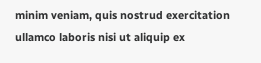minim veniam, quis nostrud exercitation ullamco laboris nisi ut aliquip ex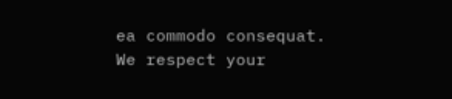ea commodo consequat.
We respect your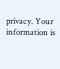privacy. Your information is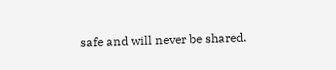safe and will never be shared.